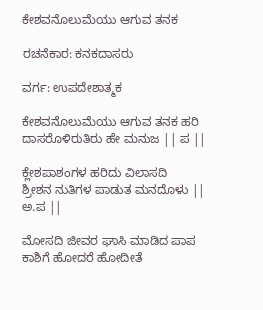ಕೇಶವನೊಲುಮೆಯು ಆಗುವ ತನಕ

ರಚನೆಕಾರ: ಕನಕದಾಸರು

ವರ್ಗ: ಉಪದೇಶಾತ್ಮಕ

ಕೇಶವನೊಲುಮೆಯು ಆಗುವ ತನಕ ಹರಿ
ದಾಸರೊಳಿರುತಿರು ಹೇ ಮನುಜ || ಪ ||

ಕ್ಲೇಶಪಾಶಂಗಳ ಹರಿದು ವಿಲಾಸದಿ
ಶ್ರೀಶನ ನುತಿಗಳ ಪಾಡುತ ಮನದೊಳು || ಅ.ಪ ||

ಮೋಸದಿ ಜೀವರ ಘಾಸಿ ಮಾಡಿದ ಪಾಪ
ಕಾಶಿಗೆ ಹೋದರೆ ಹೋದೀತೆ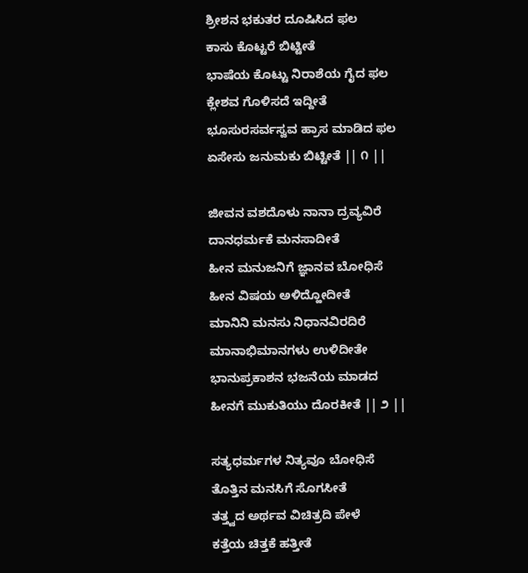ಶ್ರೀಶನ ಭಕುತರ ದೂಷಿಸಿದ ಫಲ
ಕಾಸು ಕೊಟ್ಟರೆ ಬಿಟ್ಟೀತೆ
ಭಾಷೆಯ ಕೊಟ್ಟು ನಿರಾಶೆಯ ಗೈದ ಫಲ
ಕ್ಲೇಶವ ಗೊಳಿಸದೆ ಇದ್ದೀತೆ
ಭೂಸುರಸರ್ವಸ್ವವ ಹ್ರಾಸ ಮಾಡಿದ ಫಲ
ಏಸೇಸು ಜನುಮಕು ಬಿಟ್ಟೀತೆ || ೧ ||

ಜೀವನ ವಶದೊಳು ನಾನಾ ದ್ರವ್ಯವಿರೆ
ದಾನಧರ್ಮಕೆ ಮನಸಾದೀತೆ
ಹೀನ ಮನುಜನಿಗೆ ಜ್ಞಾನವ ಬೋಧಿಸೆ
ಹೀನ ವಿಷಯ ಅಳಿದ್ಹೋದೀತೆ
ಮಾನಿನಿ ಮನಸು ನಿಧಾನವಿರದಿರೆ
ಮಾನಾಭಿಮಾನಗಳು ಉಳಿದೀತೇ
ಭಾನುಪ್ರಕಾಶನ ಭಜನೆಯ ಮಾಡದ
ಹೀನಗೆ ಮುಕುತಿಯು ದೊರಕೀತೆ || ೨ ||

ಸತ್ಯಧರ್ಮಗಳ ನಿತ್ಯವೂ ಬೋಧಿಸೆ
ತೊತ್ತಿನ ಮನಸಿಗೆ ಸೊಗಸೀತೆ
ತತ್ತ್ವದ ಅರ್ಥವ ವಿಚಿತ್ರದಿ ಪೇಳೆ
ಕತ್ತೆಯ ಚಿತ್ತಕೆ ಹತ್ತೀತೆ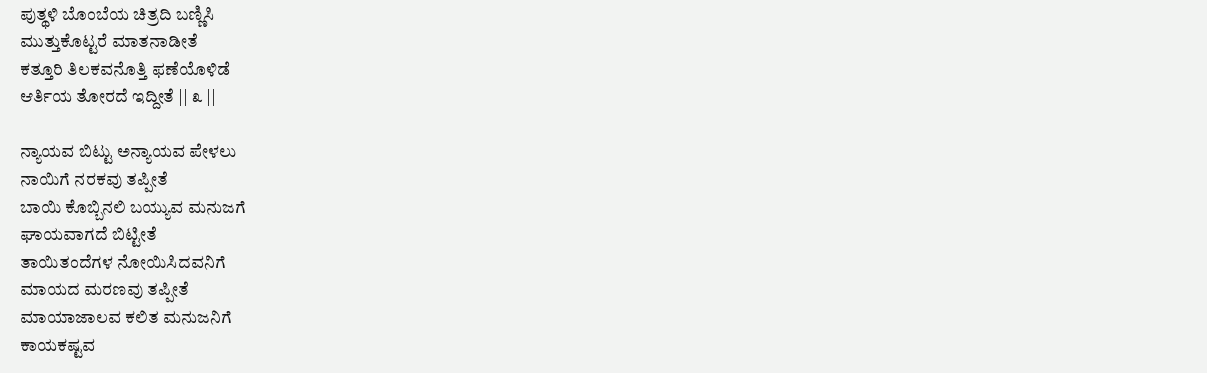ಪುತ್ಥಳಿ ಬೊಂಬೆಯ ಚಿತ್ರದಿ ಬಣ್ಣಿಸಿ
ಮುತ್ತುಕೊಟ್ಟರೆ ಮಾತನಾಡೀತೆ
ಕತ್ತೂರಿ ತಿಲಕವನೊತ್ತಿ ಫಣೆಯೊಳಿಡೆ
ಆರ್ತಿಯ ತೋರದೆ ಇದ್ದೀತೆ || ೩ ||

ನ್ಯಾಯವ ಬಿಟ್ಟು ಅನ್ಯಾಯವ ಪೇಳಲು
ನಾಯಿಗೆ ನರಕವು ತಪ್ಪೀತೆ
ಬಾಯಿ ಕೊಬ್ಬಿನಲಿ ಬಯ್ಯುವ ಮನುಜಗೆ
ಘಾಯವಾಗದೆ ಬಿಟ್ಟೀತೆ
ತಾಯಿತಂದೆಗಳ ನೋಯಿಸಿದವನಿಗೆ
ಮಾಯದ ಮರಣವು ತಪ್ಪೀತೆ
ಮಾಯಾಜಾಲವ ಕಲಿತ ಮನುಜನಿಗೆ
ಕಾಯಕಷ್ಟವ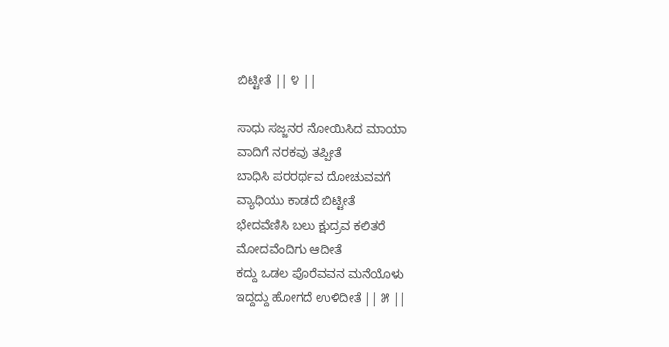ಬಿಟ್ಟೀತೆ || ೪ ||

ಸಾಧು ಸಜ್ಜನರ ನೋಯಿಸಿದ ಮಾಯಾ
ವಾದಿಗೆ ನರಕವು ತಪ್ಪೀತೆ
ಬಾಧಿಸಿ ಪರರರ್ಥವ ದೋಚುವವಗೆ
ವ್ಯಾಧಿಯು ಕಾಡದೆ ಬಿಟ್ಟೀತೆ
ಭೇದವೆಣಿಸಿ ಬಲು ಕ್ಷುದ್ರವ ಕಲಿತರೆ
ಮೋದವೆಂದಿಗು ಆದೀತೆ
ಕದ್ದು ಒಡಲ ಪೊರೆವವನ ಮನೆಯೊಳು
ಇದ್ದದ್ದು ಹೋಗದೆ ಉಳಿದೀತೆ || ೫ ||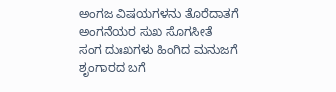ಅಂಗಜ ವಿಷಯಗಳನು ತೊರೆದಾತಗೆ
ಅಂಗನೆಯರ ಸುಖ ಸೊಗಸೀತೆ
ಸಂಗ ದುಃಖಗಳು ಹಿಂಗಿದ ಮನುಜಗೆ
ಶೃಂಗಾರದ ಬಗೆ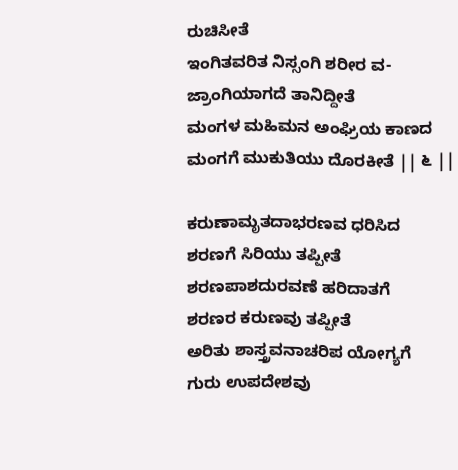ರುಚಿಸೀತೆ
ಇಂಗಿತವರಿತ ನಿಸ್ಸಂಗಿ ಶರೀರ ವ-
ಜ್ರಾಂಗಿಯಾಗದೆ ತಾನಿದ್ದೀತೆ
ಮಂಗಳ ಮಹಿಮನ ಅಂಘ್ರಿಯ ಕಾಣದ
ಮಂಗಗೆ ಮುಕುತಿಯು ದೊರಕೀತೆ || ೬ ||

ಕರುಣಾಮೃತದಾಭರಣವ ಧರಿಸಿದ
ಶರಣಗೆ ಸಿರಿಯು ತಪ್ಪೀತೆ
ಶರಣಪಾಶದುರವಣೆ ಹರಿದಾತಗೆ
ಶರಣರ ಕರುಣವು ತಪ್ಪೀತೆ
ಅರಿತು ಶಾಸ್ತ್ರವನಾಚರಿಪ ಯೋಗ್ಯಗೆ
ಗುರು ಉಪದೇಶವು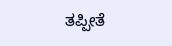ತಪ್ಪೀತೆ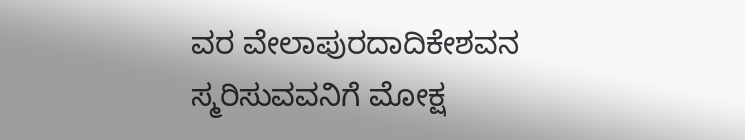ವರ ವೇಲಾಪುರದಾದಿಕೇಶವನ
ಸ್ಮರಿಸುವವನಿಗೆ ಮೋಕ್ಷ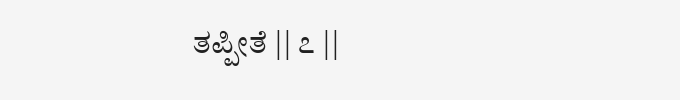ತಪ್ಪೀತೆ || ೭ ||